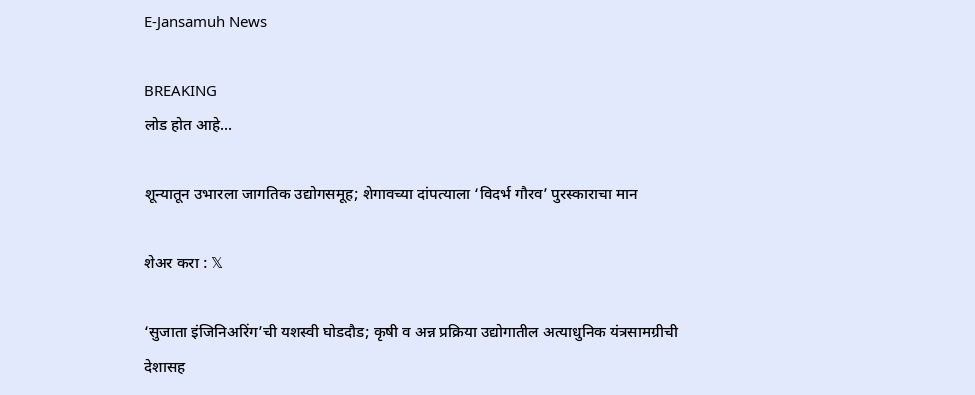E-Jansamuh News

BREAKING
लोड होत आहे...

शून्यातून उभारला जागतिक उद्योगसमूह; शेगावच्या दांपत्याला ‘विदर्भ गौरव’ पुरस्काराचा मान

शेअर करा : 𝕏

‘सुजाता इंजिनिअरिंग’ची यशस्वी घोडदौड; कृषी व अन्न प्रक्रिया उद्योगातील अत्याधुनिक यंत्रसामग्रीची देशासह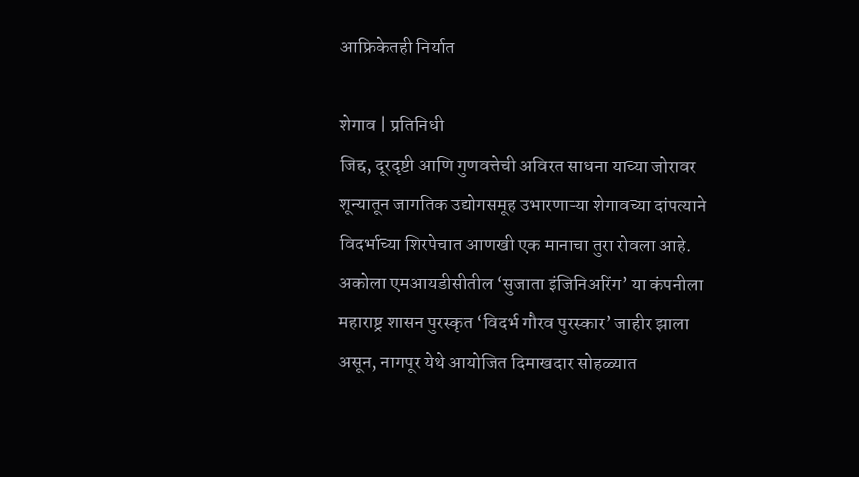आफ्रिकेतही निर्यात

शेगाव | प्रतिनिधी
जिद्द, दूरदृष्टी आणि गुणवत्तेची अविरत साधना याच्या जोरावर शून्यातून जागतिक उद्योगसमूह उभारणाऱ्या शेगावच्या दांपत्याने विदर्भाच्या शिरपेचात आणखी एक मानाचा तुरा रोवला आहे. अकोला एमआयडीसीतील ‘सुजाता इंजिनिअरिंग’ या कंपनीला महाराष्ट्र शासन पुरस्कृत ‘विदर्भ गौरव पुरस्कार’ जाहीर झाला असून, नागपूर येथे आयोजित दिमाखदार सोहळ्यात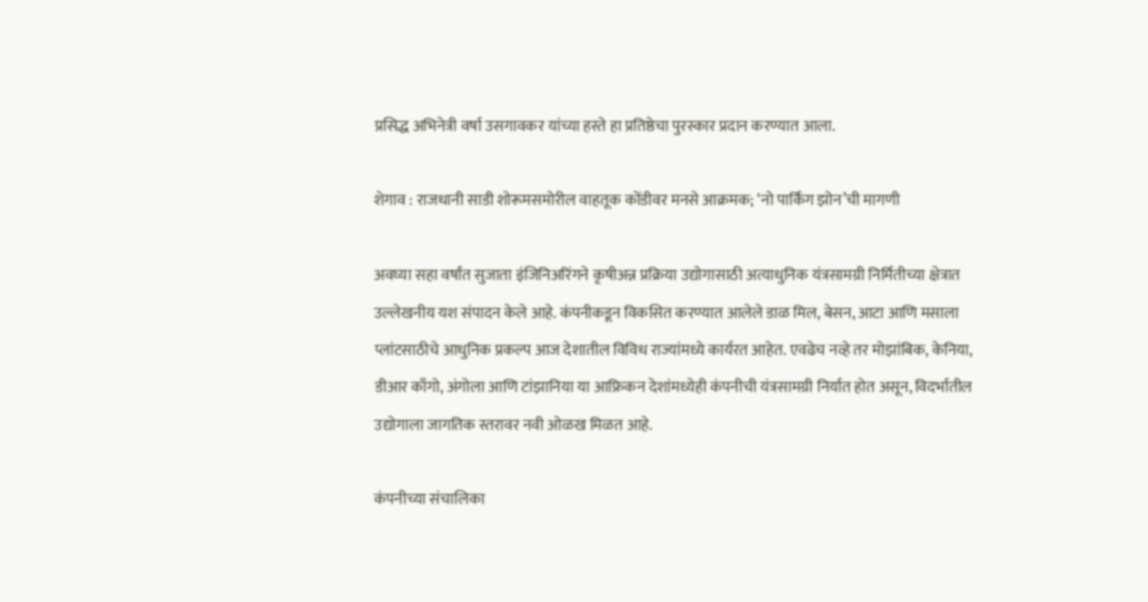प्रसिद्ध अभिनेत्री वर्षा उसगावकर यांच्या हस्ते हा प्रतिष्ठेचा पुरस्कार प्रदान करण्यात आला.

शेगाव : राजधानी साडी शोरूमसमोरील वाहतूक कोंडीवर मनसे आक्रमक; ‘नो पार्किंग झोन’ची मागणी

अवघ्या सहा वर्षांत सुजाता इंजिनिअरिंगने कृषीअन्न प्रक्रिया उद्योगासाठी अत्याधुनिक यंत्रसामग्री निर्मितीच्या क्षेत्रात उल्लेखनीय यश संपादन केले आहे. कंपनीकडून विकसित करण्यात आलेले डाळ मिल, बेसन, आटा आणि मसाला प्लांटसाठीचे आधुनिक प्रकल्प आज देशातील विविध राज्यांमध्ये कार्यरत आहेत. एवढेच नव्हे तर मोझांबिक, केनिया, डीआर काँगो, अंगोला आणि टांझानिया या आफ्रिकन देशांमध्येही कंपनीची यंत्रसामग्री निर्यात होत असून, विदर्भातील उद्योगाला जागतिक स्तरावर नवी ओळख मिळत आहे.

कंपनीच्या संचालिका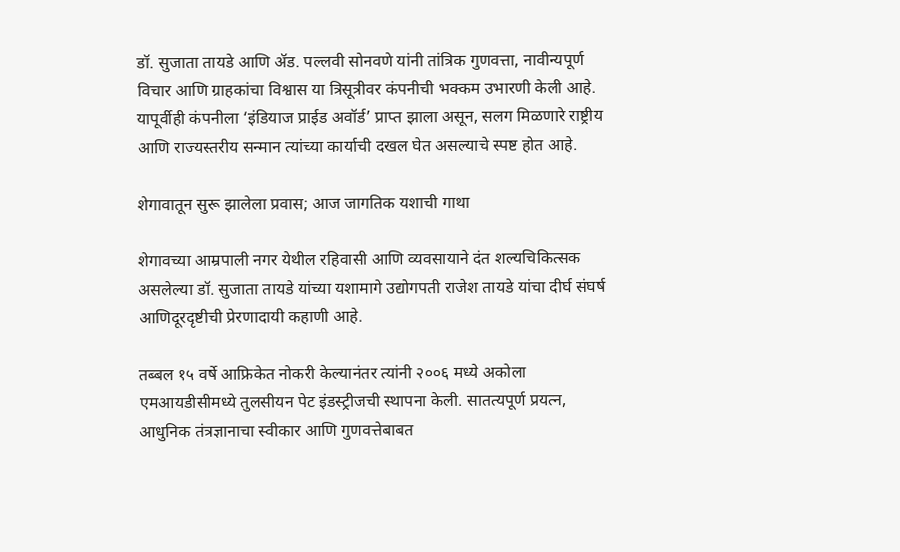डॉ. सुजाता तायडे आणि ॲड. पल्लवी सोनवणे यांनी तांत्रिक गुणवत्ता, नावीन्यपूर्ण विचार आणि ग्राहकांचा विश्वास या त्रिसूत्रीवर कंपनीची भक्कम उभारणी केली आहे. यापूर्वीही कंपनीला ‘इंडियाज प्राईड अवॉर्ड’ प्राप्त झाला असून, सलग मिळणारे राष्ट्रीय आणि राज्यस्तरीय सन्मान त्यांच्या कार्याची दखल घेत असल्याचे स्पष्ट होत आहे.

शेगावातून सुरू झालेला प्रवास; आज जागतिक यशाची गाथा

शेगावच्या आम्रपाली नगर येथील रहिवासी आणि व्यवसायाने दंत शल्यचिकित्सक असलेल्या डॉ. सुजाता तायडे यांच्या यशामागे उद्योगपती राजेश तायडे यांचा दीर्घ संघर्ष आणिदूरदृष्टीची प्रेरणादायी कहाणी आहे.

तब्बल १५ वर्षे आफ्रिकेत नोकरी केल्यानंतर त्यांनी २००६ मध्ये अकोला एमआयडीसीमध्ये तुलसीयन पेट इंडस्ट्रीजची स्थापना केली. सातत्यपूर्ण प्रयत्न, आधुनिक तंत्रज्ञानाचा स्वीकार आणि गुणवत्तेबाबत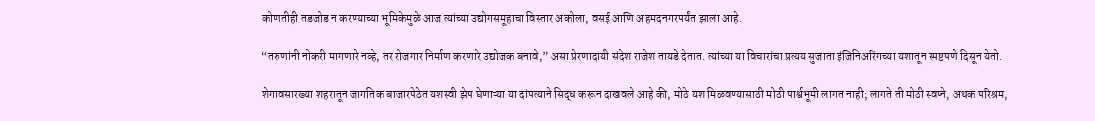कोणतीही तडजोड न करण्याच्या भूमिकेमुळे आज त्यांच्या उद्योगसमूहाचा विस्तार अकोला, वसई आणि अहमदनगरपर्यंत झाला आहे.

“तरुणांनी नोकरी मागणारे नव्हे, तर रोजगार निर्माण करणारे उद्योजक बनावे,” असा प्रेरणादायी संदेश राजेश तायडे देतात. त्यांच्या या विचारांचा प्रत्यय सुजाता इंजिनिअरिंगच्या यशातून स्पष्टपणे दिसून येतो.

शेगावसारख्या शहरातून जागतिक बाजारपेठेत यशस्वी झेप घेणाऱ्या या दांपत्याने सिद्ध करून दाखवले आहे की, मोठे यश मिळवण्यासाठी मोठी पार्श्वभूमी लागत नाही; लागते ती मोठी स्वप्ने, अथक परिश्रम,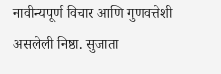नावीन्यपूर्ण विचार आणि गुणवत्तेशी असलेली निष्ठा. सुजाता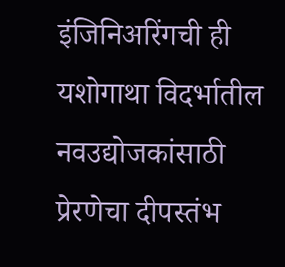इंजिनिअरिंगची ही यशोगाथा विदर्भातील नवउद्योजकांसाठी प्रेरणेचा दीपस्तंभ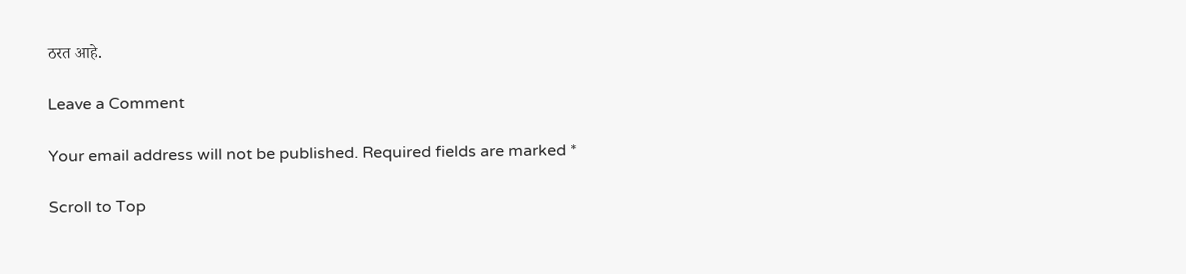ठरत आहे.

Leave a Comment

Your email address will not be published. Required fields are marked *

Scroll to Top